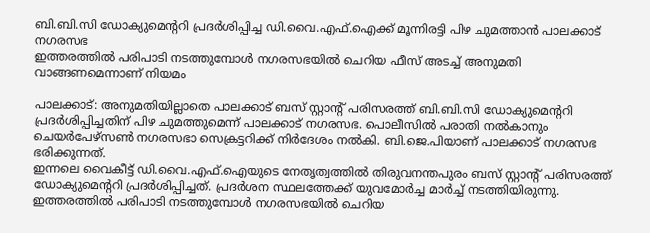ബി.ബി.സി ഡോക്യുമെന്ററി പ്രദർശിപ്പിച്ച ഡി.വൈ.എഫ്.ഐക്ക് മൂന്നിരട്ടി പിഴ ചുമത്താൻ പാലക്കാട് നഗരസഭ
ഇത്തരത്തിൽ പരിപാടി നടത്തുമ്പോൾ നഗരസഭയിൽ ചെറിയ ഫീസ് അടച്ച് അനുമതി വാങ്ങണമെന്നാണ് നിയമം

പാലക്കാട്: അനുമതിയില്ലാതെ പാലക്കാട് ബസ് സ്റ്റാന്റ് പരിസരത്ത് ബി.ബി.സി ഡോക്യുമെന്ററി പ്രദർശിപ്പിച്ചതിന് പിഴ ചുമത്തുമെന്ന് പാലക്കാട് നഗരസഭ. പൊലീസിൽ പരാതി നൽകാനും ചെയർപേഴ്സൺ നഗരസഭാ സെക്രട്ടറിക്ക് നിർദേശം നൽകി. ബി.ജെ.പിയാണ് പാലക്കാട് നഗരസഭ ഭരിക്കുന്നത്.
ഇന്നലെ വൈകീട്ട് ഡി.വൈ.എഫ്.ഐയുടെ നേതൃത്വത്തിൽ തിരുവനന്തപുരം ബസ് സ്റ്റാന്റ് പരിസരത്ത് ഡോക്യുമെന്ററി പ്രദർശിപ്പിച്ചത്. പ്രദർശന സ്ഥലത്തേക്ക് യുവമോർച്ച മാർച്ച് നടത്തിയിരുന്നു.
ഇത്തരത്തിൽ പരിപാടി നടത്തുമ്പോൾ നഗരസഭയിൽ ചെറിയ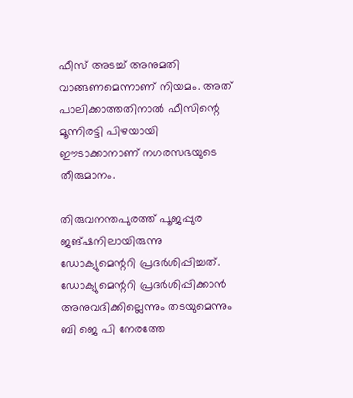ഫീസ് അടച്ച് അനുമതി വാങ്ങണമെന്നാണ് നിയമം. അത് പാലിക്കാത്തതിനാൽ ഫീസിന്റെ മൂന്നിരട്ടി പിഴയായി ഈടാക്കാനാണ് നഗരസഭയുടെ തീരുമാനം.

തിരുവനന്തപുരത്ത് പൂജപ്പുര ജങ്ഷനിലായിരുന്നു ഡോക്യുമെന്ററി പ്രദർശിപ്പിച്ചത്. ഡോക്യുമെന്ററി പ്രദർശിപ്പിക്കാൻ അനുവദിക്കില്ലെന്നും തടയുമെന്നും ബി ജെ പി നേരത്തേ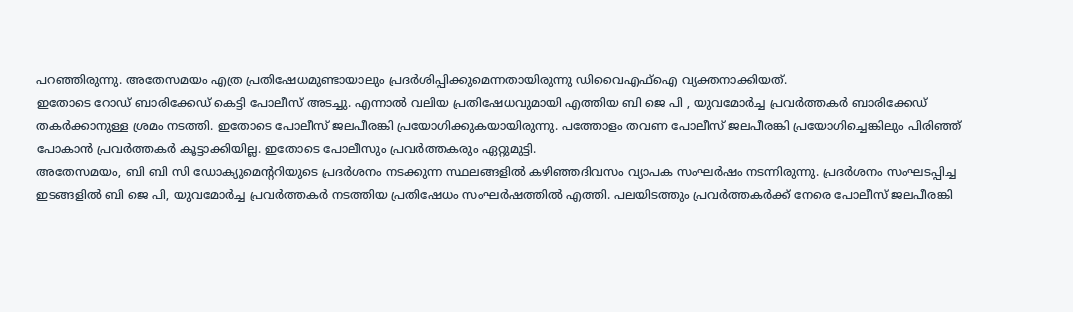പറഞ്ഞിരുന്നു. അതേസമയം എത്ര പ്രതിഷേധമുണ്ടായാലും പ്രദർശിപ്പിക്കുമെന്നതായിരുന്നു ഡിവൈഎഫ്ഐ വ്യക്തനാക്കിയത്.
ഇതോടെ റോഡ് ബാരിക്കേഡ് കെട്ടി പോലീസ് അടച്ചു. എന്നാൽ വലിയ പ്രതിഷേധവുമായി എത്തിയ ബി ജെ പി , യുവമോർച്ച പ്രവർത്തകർ ബാരിക്കേഡ് തകർക്കാനുള്ള ശ്രമം നടത്തി. ഇതോടെ പോലീസ് ജലപീരങ്കി പ്രയോഗിക്കുകയായിരുന്നു. പത്തോളം തവണ പോലീസ് ജലപീരങ്കി പ്രയോഗിച്ചെങ്കിലും പിരിഞ്ഞ് പോകാൻ പ്രവർത്തകർ കൂട്ടാക്കിയില്ല. ഇതോടെ പോലീസും പ്രവർത്തകരും ഏറ്റുമുട്ടി.
അതേസമയം, ബി ബി സി ഡോക്യുമെന്ററിയുടെ പ്രദർശനം നടക്കുന്ന സ്ഥലങ്ങളിൽ കഴിഞ്ഞദിവസം വ്യാപക സംഘർഷം നടന്നിരുന്നു. പ്രദർശനം സംഘടപ്പിച്ച ഇടങ്ങളിൽ ബി ജെ പി, യുവമോർച്ച പ്രവർത്തകർ നടത്തിയ പ്രതിഷേധം സംഘർഷത്തിൽ എത്തി. പലയിടത്തും പ്രവർത്തകർക്ക് നേരെ പോലീസ് ജലപീരങ്കി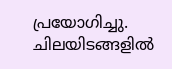പ്രയോഗിച്ചു. ചിലയിടങ്ങളിൽ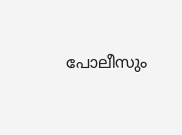പോലീസും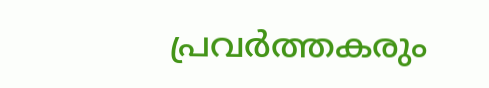പ്രവർത്തകരും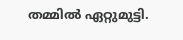തമ്മിൽ ഏറ്റുമുട്ടി.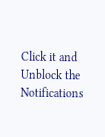Click it and Unblock the Notifications